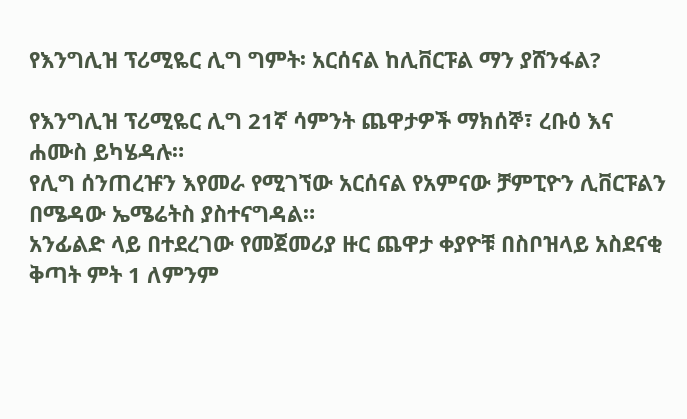የእንግሊዝ ፕሪሚዬር ሊግ ግምት፡ አርሰናል ከሊቨርፑል ማን ያሸንፋል?

የእንግሊዝ ፕሪሚዬር ሊግ 21ኛ ሳምንት ጨዋታዎች ማክሰኞ፣ ረቡዕ እና ሐሙስ ይካሄዳሉ።
የሊግ ሰንጠረዡን እየመራ የሚገኘው አርሰናል የአምናው ቻምፒዮን ሊቨርፑልን በሜዳው ኤሜሬትስ ያስተናግዳል።
አንፊልድ ላይ በተደረገው የመጀመሪያ ዙር ጨዋታ ቀያዮቹ በስቦዝላይ አስደናቂ ቅጣት ምት 1 ለምንም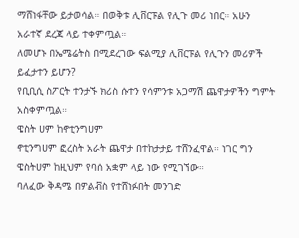ማሸነፋቸው ይታወሳል። በወቅቱ ሊቨርፑል የሊጉ መሪ ነበር። አሁን አራተኛ ደረጃ ላይ ተቀምጧል።
ለመሆኑ በኤሜሬትስ በሚደረገው ፍልሚያ ሊቨርፑል የሊጉን መሪዎች ይፈታተን ይሆን?
የቢቢሲ ስፖርት ተንታኙ ክሪስ ሱተን የሳምንቱ አጋማሽ ጨዋታዎችን ግምት አስቀምጧል።
ዌስት ሀም ከኖቲንግሀም
ኖቲንግሀም ፎረስት አራት ጨዋታ በተከታታይ ተሸንፈዋል። ነገር ግን ዌስትሀም ከዚህም የባሰ አቋም ላይ ነው የሚገኘው።
ባለፈው ቅዳሜ በዎልቭስ የተሸነፉበት መንገድ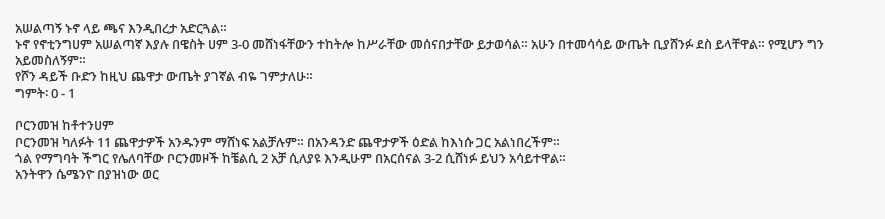አሠልጣኝ ኑኖ ላይ ጫና እንዲበረታ አድርጓል።
ኑኖ የኖቲንግሀም አሠልጣኛ እያሉ በዌስት ሀም 3-0 መሸነፋቸውን ተከትሎ ከሥራቸው መሰናበታቸው ይታወሳል። አሁን በተመሳሳይ ውጤት ቢያሸንፉ ደስ ይላቸዋል። የሚሆን ግን አይመስለኝም።
የሾን ዳይች ቡድን ከዚህ ጨዋታ ውጤት ያገኛል ብዬ ገምታለሁ።
ግምት፡ 0 - 1

ቦርንመዝ ከቶተንሀም
ቦርንመዝ ካለፉት 11 ጨዋታዎች አንዱንም ማሸነፍ አልቻሉም። በአንዳንድ ጨዋታዎች ዕድል ከእነሱ ጋር አልነበረችም።
ጎል የማግባት ችግር የሌለባቸው ቦርንመዞች ከቼልሲ 2 አቻ ሲለያዩ እንዲሁም በአርሰናል 3-2 ሲሸነፉ ይህን አሳይተዋል።
አንትዋን ሴሜንዮ በያዝነው ወር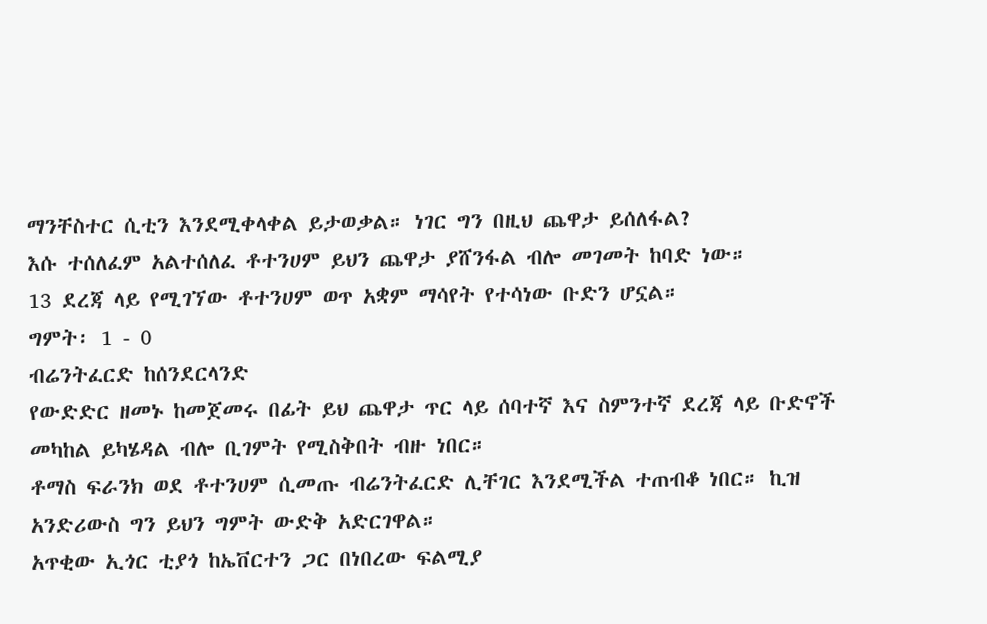ማንቸስተር ሲቲን እንደሚቀላቀል ይታወቃል። ነገር ግን በዚህ ጨዋታ ይሰለፋል?
እሱ ተሰለፈም አልተሰለፈ ቶተንሀም ይህን ጨዋታ ያሸንፋል ብሎ መገመት ከባድ ነው።
13 ደረጃ ላይ የሚገኘው ቶተንሀም ወጥ አቋም ማሳየት የተሳነው ቡድን ሆኗል።
ግምት፡ 1 - 0
ብሬንትፈርድ ከሰንደርላንድ
የውድድር ዘመኑ ከመጀመሩ በፊት ይህ ጨዋታ ጥር ላይ ሰባተኛ እና ስምንተኛ ደረጃ ላይ ቡድኖች መካከል ይካሄዳል ብሎ ቢገምት የሚስቅበት ብዙ ነበር።
ቶማስ ፍራንክ ወደ ቶተንሀም ሲመጡ ብሬንትፈርድ ሊቸገር እንደሚችል ተጠብቆ ነበር። ኪዝ አንድሪውስ ግን ይህን ግምት ውድቅ አድርገዋል።
አጥቂው ኢጎር ቲያጎ ከኤቨርተን ጋር በነበረው ፍልሚያ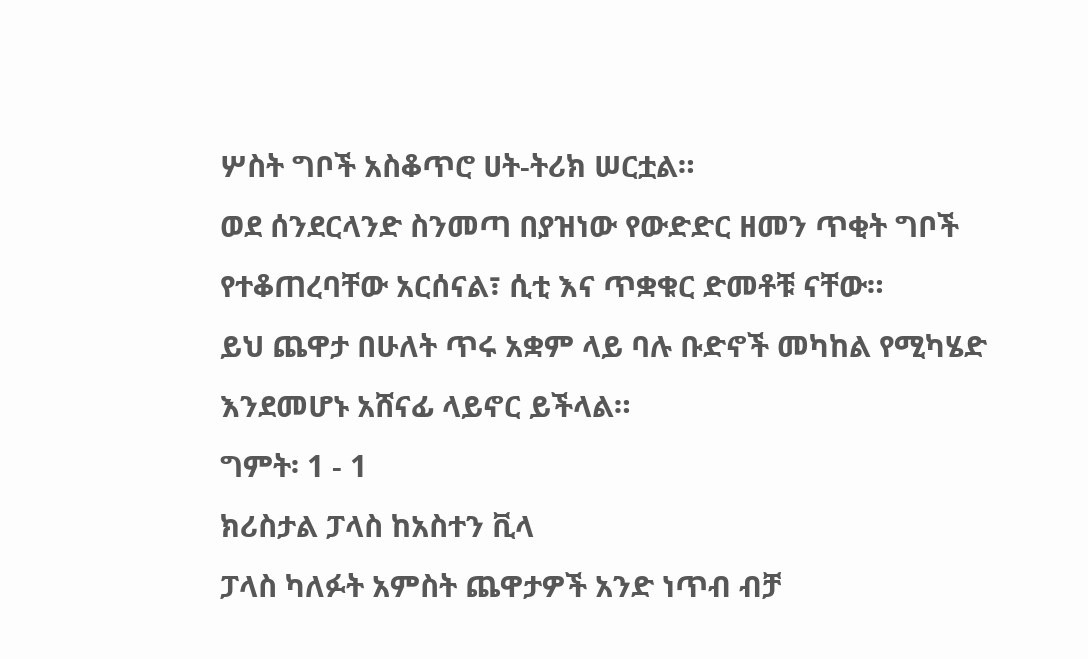ሦስት ግቦች አስቆጥሮ ሀት-ትሪክ ሠርቷል።
ወደ ሰንደርላንድ ስንመጣ በያዝነው የውድድር ዘመን ጥቂት ግቦች የተቆጠረባቸው አርሰናል፣ ሲቲ እና ጥቋቁር ድመቶቹ ናቸው።
ይህ ጨዋታ በሁለት ጥሩ አቋም ላይ ባሉ ቡድኖች መካከል የሚካሄድ እንደመሆኑ አሸናፊ ላይኖር ይችላል።
ግምት፡ 1 - 1
ክሪስታል ፓላስ ከአስተን ቪላ
ፓላስ ካለፉት አምስት ጨዋታዎች አንድ ነጥብ ብቻ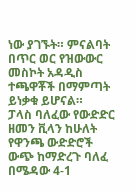ነው ያገኙት። ምናልባት በጥር ወር የዝውውር መስኮት አዳዲስ ተጫዋቾች በማምጣት ይነቃቁ ይሆናል።
ፓላስ ባለፈው የውድድር ዘመን ቪላን ከሁለት የዋንጫ ውድድሮች ውጭ ከማድረጉ ባለፈ በሜዳው 4-1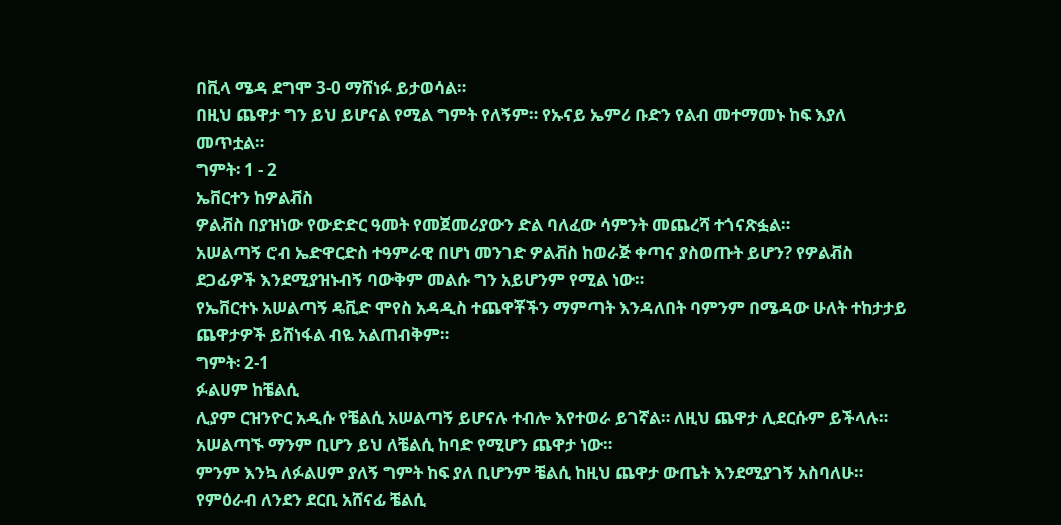በቪላ ሜዳ ደግሞ 3-0 ማሸነፉ ይታወሳል።
በዚህ ጨዋታ ግን ይህ ይሆናል የሚል ግምት የለኝም። የኡናይ ኤምሪ ቡድን የልብ መተማመኑ ከፍ እያለ መጥቷል።
ግምት፡ 1 - 2
ኤቨርተን ከዎልቭስ
ዎልቭስ በያዝነው የውድድር ዓመት የመጀመሪያውን ድል ባለፈው ሳምንት መጨረሻ ተጎናጽፏል።
አሠልጣኝ ሮብ ኤድዋርድስ ተዓምራዊ በሆነ መንገድ ዎልቭስ ከወራጅ ቀጣና ያስወጡት ይሆን? የዎልቭስ ደጋፊዎች እንደሚያዝኑብኝ ባውቅም መልሱ ግን አይሆንም የሚል ነው።
የኤቨርተኑ አሠልጣኝ ዴቪድ ሞየስ አዳዲስ ተጨዋቾችን ማምጣት እንዳለበት ባምንም በሜዳው ሁለት ተከታታይ ጨዋታዎች ይሸነፋል ብዬ አልጠብቅም።
ግምት፡ 2-1
ፉልሀም ከቼልሲ
ሊያም ርዝንዮር አዲሱ የቼልሲ አሠልጣኝ ይሆናሉ ተብሎ እየተወራ ይገኛል። ለዚህ ጨዋታ ሊደርሱም ይችላሉ።
አሠልጣኙ ማንም ቢሆን ይህ ለቼልሲ ከባድ የሚሆን ጨዋታ ነው።
ምንም እንኳ ለፉልሀም ያለኝ ግምት ከፍ ያለ ቢሆንም ቼልሲ ከዚህ ጨዋታ ውጤት እንደሚያገኝ አስባለሁ።
የምዕራብ ለንደን ደርቢ አሸናፊ ቼልሲ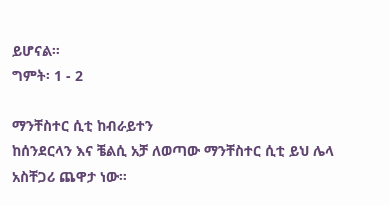ይሆናል።
ግምት፡ 1 - 2

ማንቸስተር ሲቲ ከብራይተን
ከሰንደርላን እና ቼልሲ አቻ ለወጣው ማንቸስተር ሲቲ ይህ ሌላ አስቸጋሪ ጨዋታ ነው።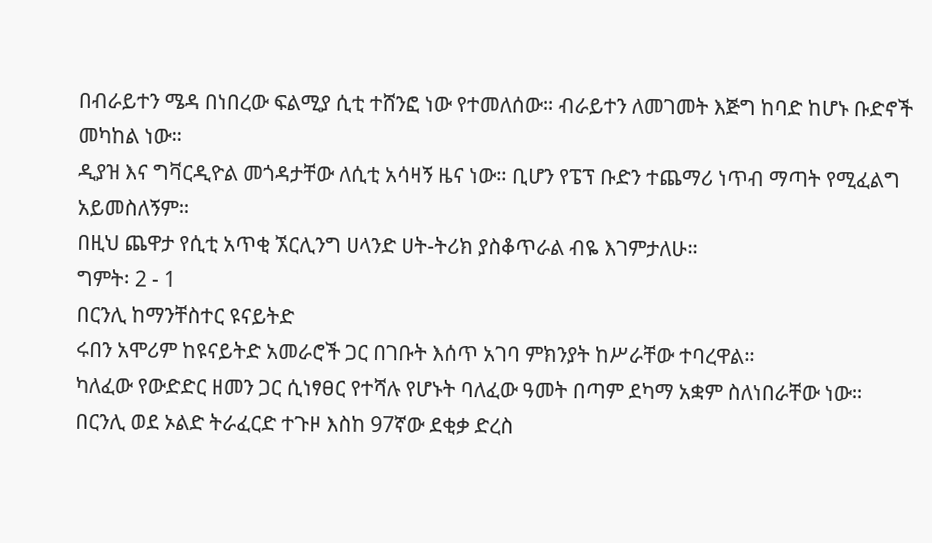በብራይተን ሜዳ በነበረው ፍልሚያ ሲቲ ተሸንፎ ነው የተመለሰው። ብራይተን ለመገመት እጅግ ከባድ ከሆኑ ቡድኖች መካከል ነው።
ዲያዝ እና ግቫርዲዮል መጎዳታቸው ለሲቲ አሳዛኝ ዜና ነው። ቢሆን የፔፕ ቡድን ተጨማሪ ነጥብ ማጣት የሚፈልግ አይመስለኝም።
በዚህ ጨዋታ የሲቲ አጥቂ ኧርሊንግ ሀላንድ ሀት-ትሪክ ያስቆጥራል ብዬ እገምታለሁ።
ግምት፡ 2 - 1
በርንሊ ከማንቸስተር ዩናይትድ
ሩበን አሞሪም ከዩናይትድ አመራሮች ጋር በገቡት እሰጥ አገባ ምክንያት ከሥራቸው ተባረዋል።
ካለፈው የውድድር ዘመን ጋር ሲነፃፀር የተሻሉ የሆኑት ባለፈው ዓመት በጣም ደካማ አቋም ስለነበራቸው ነው።
በርንሊ ወደ ኦልድ ትራፈርድ ተጉዞ እስከ 97ኛው ደቂቃ ድረስ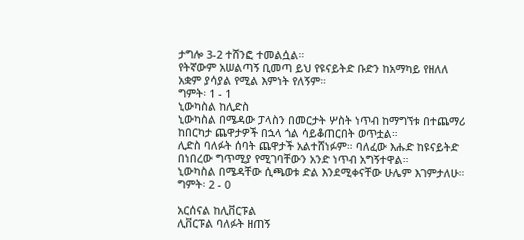ታግሎ 3-2 ተሸንፎ ተመልሷል።
የትኛውም አሠልጣኝ ቢመጣ ይህ የዩናይትድ ቡድን ከአማካይ የዘለለ አቋም ያሳያል የሚል እምነት የለኝም።
ግምት፡ 1 - 1
ኒውካስል ከሊድስ
ኒውካስል በሜዳው ፓላስን በመርታት ሦስት ነጥብ ከማግኘቱ በተጨማሪ ከበርካታ ጨዋታዎች በኋላ ጎል ሳይቆጠርበት ወጥቷል።
ሊድስ ባለፉት ሰባት ጨዋታች አልተሸነፉም። ባለፈው እሑድ ከዩናይትድ በነበረው ግጥሚያ የሚገባቸውን አንድ ነጥብ አግኝተዋል።
ኒውካስል በሜዳቸው ሲጫወቱ ድል እንደሚቀናቸው ሁሌም እገምታለሁ።
ግምት፡ 2 - 0

አርሰናል ከሊቨርፑል
ሊቨርፑል ባለፉት ዘጠኝ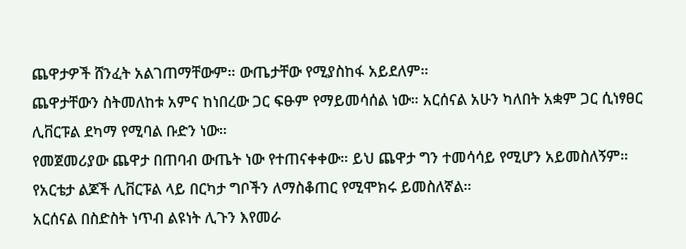ጨዋታዎች ሸንፈት አልገጠማቸውም። ውጤታቸው የሚያስከፋ አይደለም።
ጨዋታቸውን ስትመለከቱ አምና ከነበረው ጋር ፍፁም የማይመሳሰል ነው። አርሰናል አሁን ካለበት አቋም ጋር ሲነፃፀር ሊቨርፑል ደካማ የሚባል ቡድን ነው።
የመጀመሪያው ጨዋታ በጠባብ ውጤት ነው የተጠናቀቀው። ይህ ጨዋታ ግን ተመሳሳይ የሚሆን አይመስለኝም። የአርቴታ ልጆች ሊቨርፑል ላይ በርካታ ግቦችን ለማስቆጠር የሚሞክሩ ይመስለኛል።
አርሰናል በስድስት ነጥብ ልዩነት ሊጉን እየመራ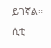ይገኛል። ሲቲ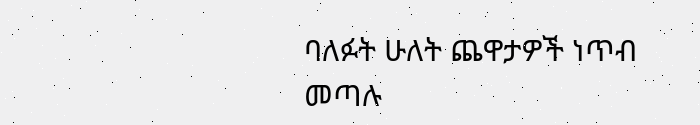ባለፉት ሁለት ጨዋታዎች ነጥብ መጣሉ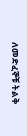ለመድፈኞቹ ትልቅ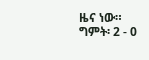ዜና ነው።
ግምት፡ 2 - 0